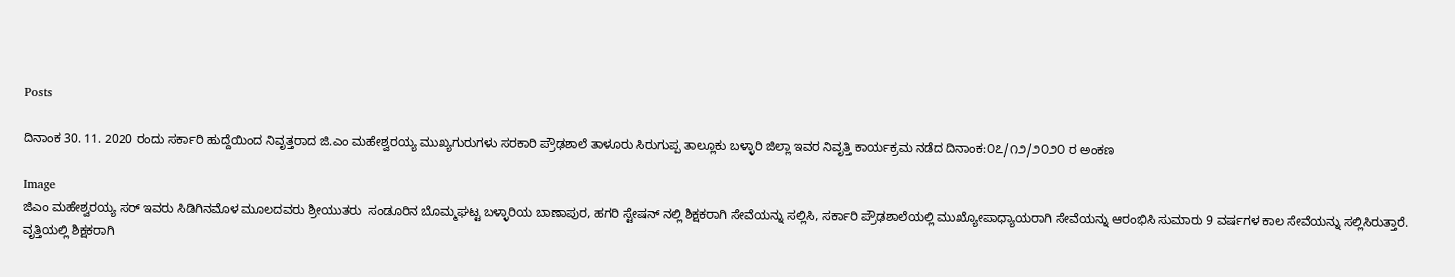Posts

ದಿನಾಂಕ 30. 11. 2020 ರಂದು ಸರ್ಕಾರಿ ಹುದ್ದೆಯಿಂದ ನಿವೃತ್ತರಾದ ಜಿ.ಎಂ ಮಹೇಶ್ವರಯ್ಯ ಮುಖ್ಯಗುರುಗಳು ಸರಕಾರಿ ಪ್ರೌಢಶಾಲೆ ತಾಳೂರು ಸಿರುಗುಪ್ಪ ತಾಲ್ಲೂಕು ಬಳ್ಳಾರಿ ಜಿಲ್ಲಾ ಇವರ ನಿವೃತ್ತಿ ಕಾರ್ಯಕ್ರಮ ನಡೆದ ದಿನಾಂಕ:೦೭/೧೨/೨೦೨೦ ರ ಅಂಕಣ

Image
ಜಿಎಂ ಮಹೇಶ್ವರಯ್ಯ ಸರ್ ಇವರು ಸಿಡಿಗಿನಮೊಳ ಮೂಲದವರು ಶ್ರೀಯುತರು  ಸಂಡೂರಿನ ಬೊಮ್ಮಘಟ್ಟ ಬಳ್ಳಾರಿಯ ಬಾಣಾಪುರ, ಹಗರಿ ಸ್ಟೇಷನ್ ನಲ್ಲಿ ಶಿಕ್ಷಕರಾಗಿ ಸೇವೆಯನ್ನು ಸಲ್ಲಿಸಿ, ಸರ್ಕಾರಿ ಪ್ರೌಢಶಾಲೆಯಲ್ಲಿ ಮುಖ್ಯೋಪಾಧ್ಯಾಯರಾಗಿ ಸೇವೆಯನ್ನು ಆರಂಭಿಸಿ ಸುಮಾರು 9 ವರ್ಷಗಳ ಕಾಲ ಸೇವೆಯನ್ನು ಸಲ್ಲಿಸಿರುತ್ತಾರೆ. ವೃತ್ತಿಯಲ್ಲಿ ಶಿಕ್ಷಕರಾಗಿ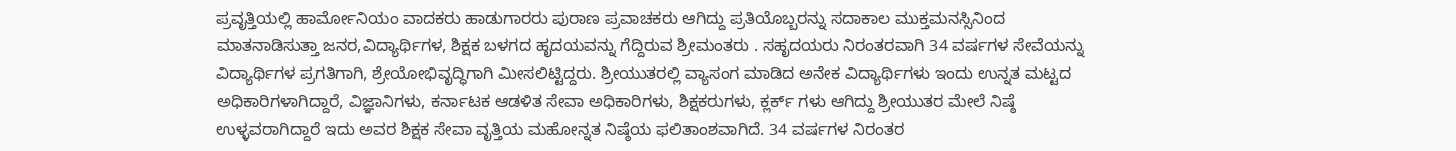ಪ್ರವೃತ್ತಿಯಲ್ಲಿ ಹಾರ್ಮೋನಿಯಂ ವಾದಕರು ಹಾಡುಗಾರರು ಪುರಾಣ ಪ್ರವಾಚಕರು ಆಗಿದ್ದು ಪ್ರತಿಯೊಬ್ಬರನ್ನು ಸದಾಕಾಲ ಮುಕ್ತಮನಸ್ಸಿನಿಂದ ಮಾತನಾಡಿಸುತ್ತಾ ಜನರ,ವಿದ್ಯಾರ್ಥಿಗಳ, ಶಿಕ್ಷಕ ಬಳಗದ ಹೃದಯವನ್ನು ಗೆದ್ದಿರುವ ಶ್ರೀಮಂತರು . ಸಹೃದಯರು ನಿರಂತರವಾಗಿ 34 ವರ್ಷಗಳ ಸೇವೆಯನ್ನು ವಿದ್ಯಾರ್ಥಿಗಳ ಪ್ರಗತಿಗಾಗಿ, ಶ್ರೇಯೋಭಿವೃದ್ಧಿಗಾಗಿ ಮೀಸಲಿಟ್ಟಿದ್ದರು. ಶ್ರೀಯುತರಲ್ಲಿ ವ್ಯಾಸಂಗ ಮಾಡಿದ ಅನೇಕ ವಿದ್ಯಾರ್ಥಿಗಳು ಇಂದು ಉನ್ನತ ಮಟ್ಟದ ಅಧಿಕಾರಿಗಳಾಗಿದ್ದಾರೆ, ವಿಜ್ಞಾನಿಗಳು, ಕರ್ನಾಟಕ ಆಡಳಿತ ಸೇವಾ ಅಧಿಕಾರಿಗಳು, ಶಿಕ್ಷಕರುಗಳು, ಕ್ಲರ್ಕ್ ಗಳು ಆಗಿದ್ದು ಶ್ರೀಯುತರ ಮೇಲೆ ನಿಷ್ಠೆ ಉಳ್ಳವರಾಗಿದ್ದಾರೆ ಇದು ಅವರ ಶಿಕ್ಷಕ ಸೇವಾ ವೃತ್ತಿಯ ಮಹೋನ್ನತ ನಿಷ್ಠೆಯ ಫಲಿತಾಂಶವಾಗಿದೆ. 34 ವರ್ಷಗಳ ನಿರಂತರ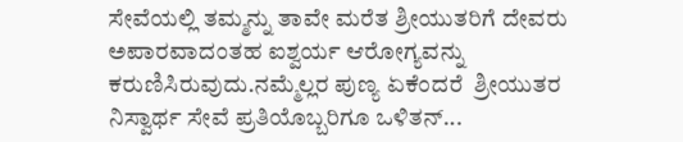ಸೇವೆಯಲ್ಲಿ ತಮ್ಮನ್ನು ತಾವೇ ಮರೆತ ಶ್ರೀಯುತರಿಗೆ ದೇವರು ಅಪಾರವಾದಂತಹ ಐಶ್ವರ್ಯ ಆರೋಗ್ಯವನ್ನು ಕರುಣಿಸಿರುವುದು.ನಮ್ಮೆಲ್ಲರ ಪುಣ್ಯ ಏಕೆಂದರೆ  ಶ್ರೀಯುತರ  ನಿಸ್ವಾರ್ಥ ಸೇವೆ ಪ್ರತಿಯೊಬ್ಬರಿಗೂ ಒಳಿತನ್...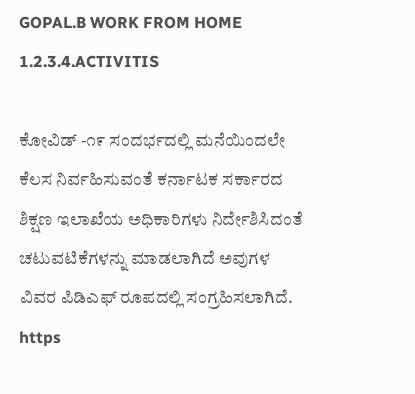GOPAL.B WORK FROM HOME 1.2.3.4.ACTIVITIS

ಕೋವಿಡ್ -೧೯ ಸಂದರ್ಭದಲ್ಲಿ ಮನೆಯಿಂದಲೇ ಕೆಲಸ ನಿರ್ವಹಿಸುವಂತೆ ಕರ್ನಾಟಕ ಸರ್ಕಾರದ ಶಿಕ್ಷಣ ಇಲಾಖೆಯ ಅಧಿಕಾರಿಗಳು ನಿರ್ದೇಶಿಸಿದಂತೆ ಚಟುವಟಿಕೆಗಳನ್ನು ಮಾಡಲಾಗಿದೆ ಅವುಗಳ ವಿವರ ಪಿಡಿಎಫ್ ರೂಪದಲ್ಲಿ ಸಂಗ್ರಹಿಸಲಾಗಿದೆ. https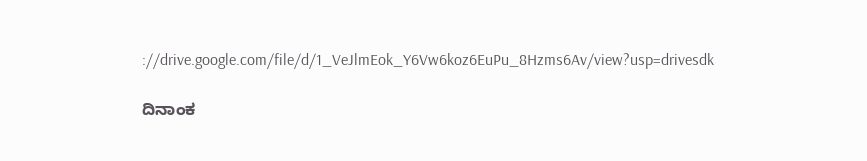://drive.google.com/file/d/1_VeJlmEok_Y6Vw6koz6EuPu_8Hzms6Av/view?usp=drivesdk

ದಿನಾಂಕ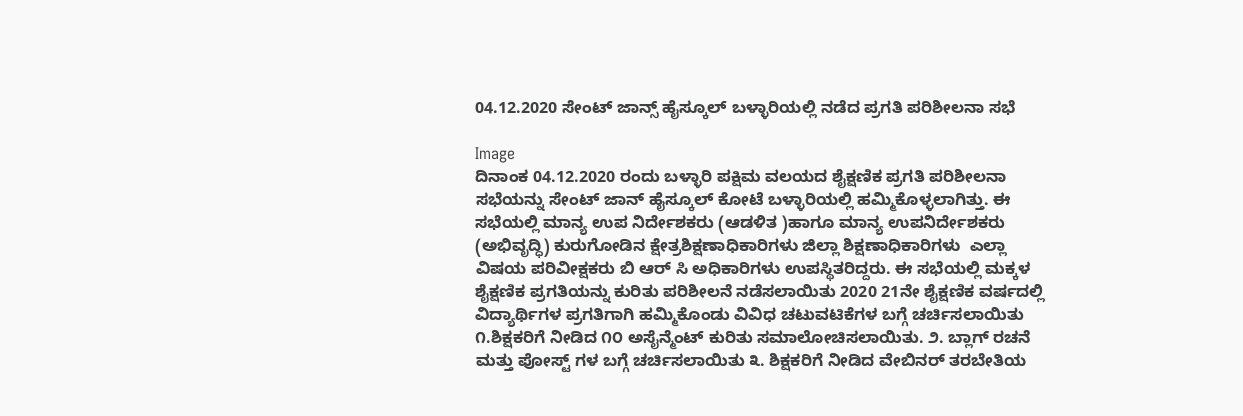04.12.2020 ಸೇಂಟ್ ಜಾನ್ಸ್ ಹೈಸ್ಕೂಲ್ ಬಳ್ಳಾರಿಯಲ್ಲಿ ನಡೆದ ಪ್ರಗತಿ ಪರಿಶೀಲನಾ ಸಭೆ

Image
ದಿನಾಂಕ 04.12.2020 ರಂದು ಬಳ್ಳಾರಿ ಪಕ್ಷಿಮ ವಲಯದ ಶೈಕ್ಷಣಿಕ ಪ್ರಗತಿ ಪರಿಶೀಲನಾ ಸಭೆಯನ್ನು ಸೇಂಟ್ ಜಾನ್ ಹೈಸ್ಕೂಲ್ ಕೋಟೆ ಬಳ್ಳಾರಿಯಲ್ಲಿ ಹಮ್ಮಿಕೊಳ್ಳಲಾಗಿತ್ತು. ಈ ಸಭೆಯಲ್ಲಿ ಮಾನ್ಯ ಉಪ ನಿರ್ದೇಶಕರು (ಆಡಳಿತ )ಹಾಗೂ ಮಾನ್ಯ ಉಪನಿರ್ದೇಶಕರು (ಅಭಿವೃದ್ಧಿ) ಕುರುಗೋಡಿನ ಕ್ಷೇತ್ರಶಿಕ್ಷಣಾಧಿಕಾರಿಗಳು ಜಿಲ್ಲಾ ಶಿಕ್ಷಣಾಧಿಕಾರಿಗಳು  ಎಲ್ಲಾ ವಿಷಯ ಪರಿವೀಕ್ಷಕರು ಬಿ ಆರ್ ಸಿ ಅಧಿಕಾರಿಗಳು ಉಪಸ್ಥಿತರಿದ್ದರು. ಈ ಸಭೆಯಲ್ಲಿ ಮಕ್ಕಳ ಶೈಕ್ಷಣಿಕ ಪ್ರಗತಿಯನ್ನು ಕುರಿತು ಪರಿಶೀಲನೆ ನಡೆಸಲಾಯಿತು 2020 21ನೇ ಶೈಕ್ಷಣಿಕ ವರ್ಷದಲ್ಲಿ ವಿದ್ಯಾರ್ಥಿಗಳ ಪ್ರಗತಿಗಾಗಿ ಹಮ್ಮಿಕೊಂಡು ವಿವಿಧ ಚಟುವಟಿಕೆಗಳ ಬಗ್ಗೆ ಚರ್ಚಿಸಲಾಯಿತು  ೧.ಶಿಕ್ಷಕರಿಗೆ ನೀಡಿದ ೧೦ ಅಸೈನ್ಮೆಂಟ್ ಕುರಿತು ಸಮಾಲೋಚಿಸಲಾಯಿತು. ೨. ಬ್ಲಾಗ್ ರಚನೆ ಮತ್ತು ಪೋಸ್ಟ್ ಗಳ ಬಗ್ಗೆ ಚರ್ಚಿಸಲಾಯಿತು ೩. ಶಿಕ್ಷಕರಿಗೆ ನೀಡಿದ ವೇಬಿನರ್ ತರಬೇತಿಯ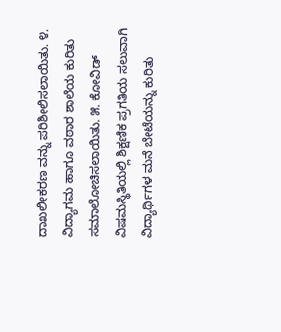ದಾಖಲೀಕರಣ ವನ್ನು ಪರಿಶೀಲಿಸಲಾಯಿತು. ೪. ವಿದ್ಯಾಗಮ ಹಾಗೂ ವಠಾರ ಶಾಲೆಯ ಕುರಿತು ಸಮಾಲೋಚಿಸಲಾಯಿತು. ೫. ಕೋವಿಡ್ ವಿಷಮಸ್ಥಿತಿಯಲ್ಲಿ ಶಿಕ್ಷಣಿಕ ಪ್ರಗತಿಯ ಸಲುವಾಗಿ ವಿದ್ಯಾರ್ಥಿಗಳ ಮನೆ ಬೇಟೆಯನ್ನು ಕುರಿತು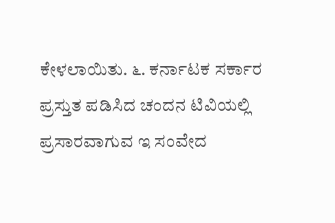ಕೇಳಲಾಯಿತು. ೬. ಕರ್ನಾಟಕ ಸರ್ಕಾರ ಪ್ರಸ್ತುತ ಪಡಿಸಿದ ಚಂದನ ಟಿವಿಯಲ್ಲಿ ಪ್ರಸಾರವಾಗುವ ಇ ಸಂವೇದ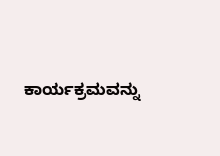ಕಾರ್ಯಕ್ರಮವನ್ನು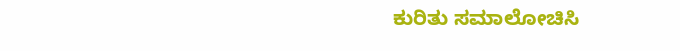ಕುರಿತು ಸಮಾಲೋಚಿಸಿ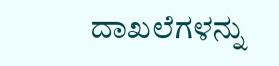ದಾಖಲೆಗಳನ್ನು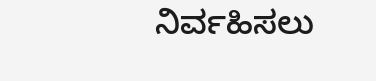ನಿರ್ವಹಿಸಲು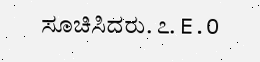ಸೂಚಿಸಿದರು. ೭. E.O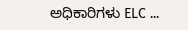ಅಧಿಕಾರಿಗಳು ELC ...